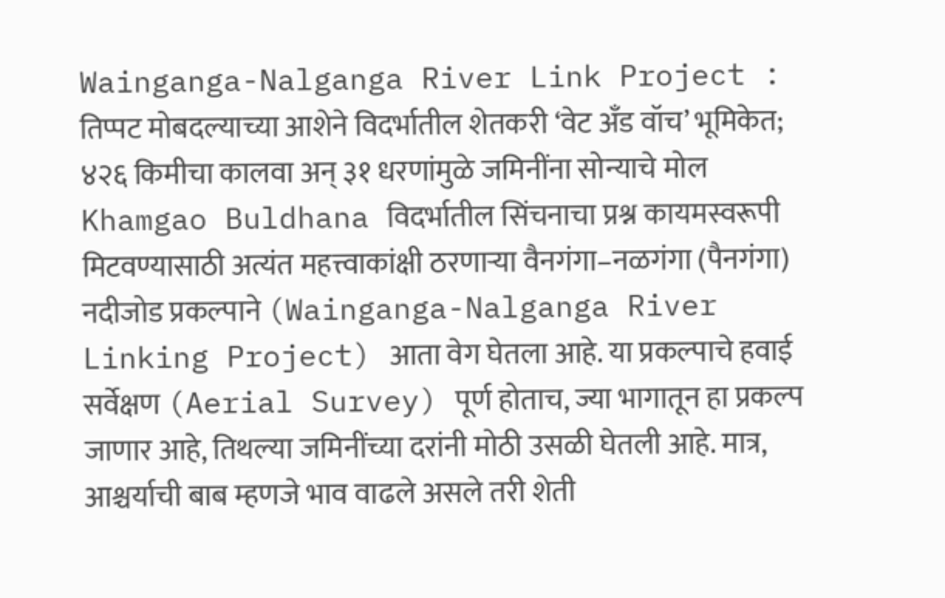Wainganga-Nalganga River Link Project : तिप्पट मोबदल्याच्या आशेने विदर्भातील शेतकरी ‘वेट अँड वॉच’ भूमिकेत; ४२६ किमीचा कालवा अन् ३१ धरणांमुळे जमिनींना सोन्याचे मोल
Khamgao Buldhana विदर्भातील सिंचनाचा प्रश्न कायमस्वरूपी मिटवण्यासाठी अत्यंत महत्त्वाकांक्षी ठरणाऱ्या वैनगंगा–नळगंगा (पैनगंगा) नदीजोड प्रकल्पाने (Wainganga-Nalganga River Linking Project) आता वेग घेतला आहे. या प्रकल्पाचे हवाई सर्वेक्षण (Aerial Survey) पूर्ण होताच, ज्या भागातून हा प्रकल्प जाणार आहे, तिथल्या जमिनींच्या दरांनी मोठी उसळी घेतली आहे. मात्र, आश्चर्याची बाब म्हणजे भाव वाढले असले तरी शेती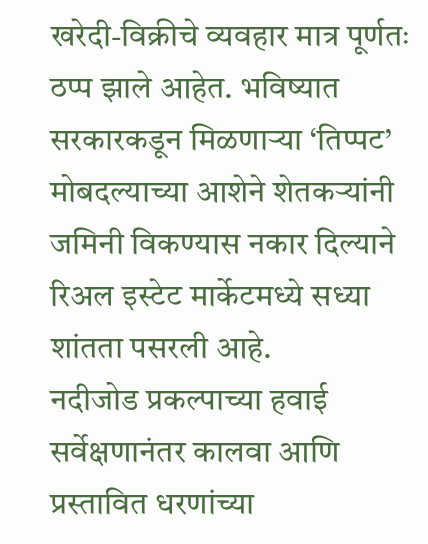खरेदी-विक्रीचे व्यवहार मात्र पूर्णतः ठप्प झाले आहेत. भविष्यात सरकारकडून मिळणाऱ्या ‘तिप्पट’ मोबदल्याच्या आशेने शेतकऱ्यांनी जमिनी विकण्यास नकार दिल्याने रिअल इस्टेट मार्केटमध्ये सध्या शांतता पसरली आहे.
नदीजोड प्रकल्पाच्या हवाई सर्वेक्षणानंतर कालवा आणि प्रस्तावित धरणांच्या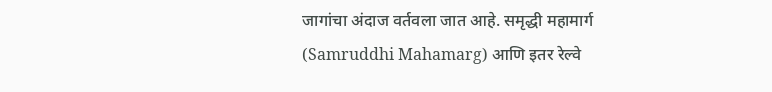जागांचा अंदाज वर्तवला जात आहे. समृद्धी महामार्ग (Samruddhi Mahamarg) आणि इतर रेल्वे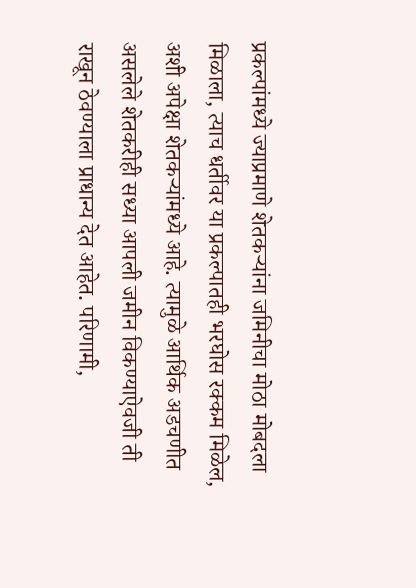प्रकल्पांमध्ये ज्याप्रमाणे शेतकऱ्यांना जमिनीचा मोठा मोबदला मिळाला, त्याच धर्तीवर या प्रकल्पातही भरघोस रक्कम मिळेल, अशी अपेक्षा शेतकऱ्यांमध्ये आहे. त्यामुळे आर्थिक अडचणीत असलेले शेतकरीही सध्या आपली जमीन विकण्याऐवजी ती राखून ठेवण्याला प्राधान्य देत आहेत. परिणामी,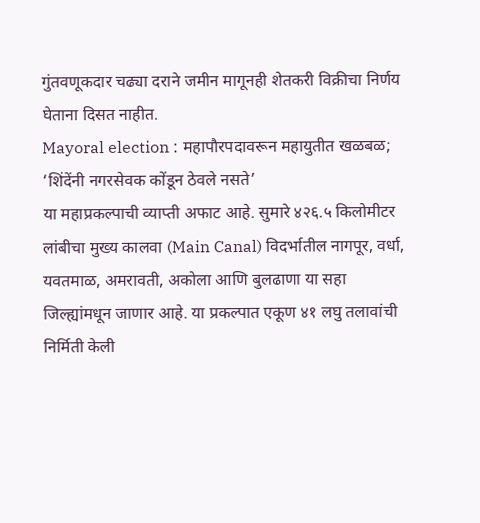गुंतवणूकदार चढ्या दराने जमीन मागूनही शेतकरी विक्रीचा निर्णय घेताना दिसत नाहीत.
Mayoral election : महापौरपदावरून महायुतीत खळबळ; ‘शिंदेंनी नगरसेवक कोंडून ठेवले नसते’
या महाप्रकल्पाची व्याप्ती अफाट आहे. सुमारे ४२६.५ किलोमीटर लांबीचा मुख्य कालवा (Main Canal) विदर्भातील नागपूर, वर्धा, यवतमाळ, अमरावती, अकोला आणि बुलढाणा या सहा जिल्ह्यांमधून जाणार आहे. या प्रकल्पात एकूण ४१ लघु तलावांची निर्मिती केली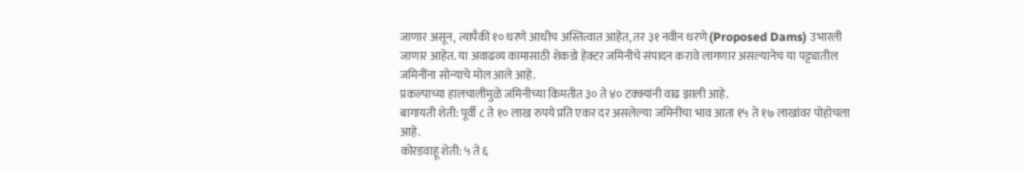जाणार असून, त्यापैकी १० धरणे आधीच अस्तित्वात आहेत, तर ३१ नवीन धरणे (Proposed Dams) उभारली जाणार आहेत. या अवाढव्य कामासाठी शेकडो हेक्टर जमिनीचे संपादन करावे लागणार असल्यानेच या पट्ट्यातील जमिनींना सोन्याचे मोल आले आहे.
प्रकल्पाच्या हालचालींमुळे जमिनीच्या किमतीत ३० ते ४० टक्क्यांनी वाढ झाली आहे.
बागायती शेती: पूर्वी ८ ते १० लाख रुपये प्रति एकर दर असलेल्या जमिनींचा भाव आता १५ ते १७ लाखांवर पोहोचला आहे.
कोरडवाहू शेती: ५ ते ६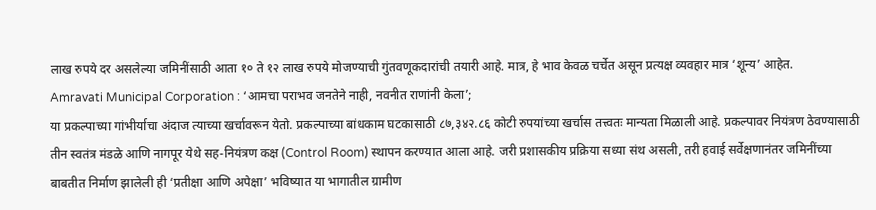लाख रुपये दर असलेल्या जमिनींसाठी आता १० ते १२ लाख रुपये मोजण्याची गुंतवणूकदारांची तयारी आहे. मात्र, हे भाव केवळ चर्चेत असून प्रत्यक्ष व्यवहार मात्र ‘शून्य’ आहेत.
Amravati Municipal Corporation : ‘आमचा पराभव जनतेने नाही, नवनीत राणांनी केला’;
या प्रकल्पाच्या गांभीर्याचा अंदाज त्याच्या खर्चावरून येतो. प्रकल्पाच्या बांधकाम घटकासाठी ८७,३४२.८६ कोटी रुपयांच्या खर्चास तत्त्वतः मान्यता मिळाली आहे. प्रकल्पावर नियंत्रण ठेवण्यासाठी तीन स्वतंत्र मंडळे आणि नागपूर येथे सह-नियंत्रण कक्ष (Control Room) स्थापन करण्यात आला आहे. जरी प्रशासकीय प्रक्रिया सध्या संथ असली, तरी हवाई सर्वेक्षणानंतर जमिनींच्या बाबतीत निर्माण झालेली ही ‘प्रतीक्षा आणि अपेक्षा’ भविष्यात या भागातील ग्रामीण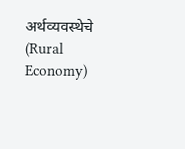अर्थव्यवस्थेचे (Rural Economy)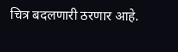चित्र बदलणारी ठरणार आहे.